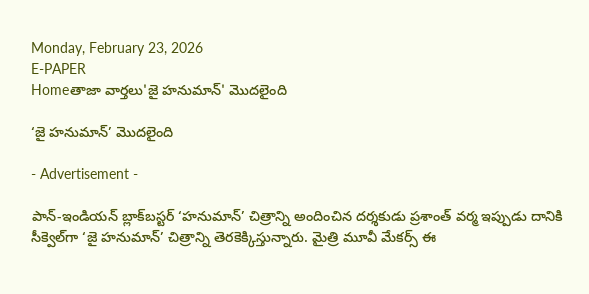Monday, February 23, 2026
E-PAPER
Homeతాజా వార్తలు'జై హనుమాన్‌' మొదలైంది

‘జై హనుమాన్‌’ మొదలైంది

- Advertisement -

పాన్‌-ఇండియన్‌ బ్లాక్‌బస్టర్‌ ‘హనుమాన్‌’ చిత్రాన్ని అందించిన దర్శకుడు ప్రశాంత్‌ వర్మ ఇప్పుడు దానికి సీక్వెల్‌గా ‘జై హనుమాన్‌’ చిత్రాన్ని తెరకెక్కిస్తున్నారు. మైత్రి మూవీ మేకర్స్‌ ఈ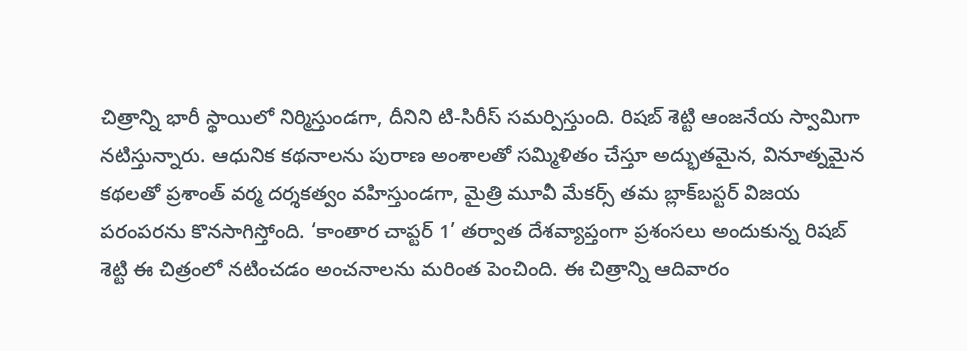చిత్రాన్ని భారీ స్థాయిలో నిర్మిస్తుండగా, దీనిని టి-సిరీస్‌ సమర్పిస్తుంది. రిషబ్‌ శెట్టి ఆంజనేయ స్వామిగా నటిస్తున్నారు. ఆధునిక కథనాలను పురాణ అంశాలతో సమ్మిళితం చేస్తూ అద్భుతమైన, వినూత్నమైన కథలతో ప్రశాంత్‌ వర్మ దర్శకత్వం వహిస్తుండగా, మైత్రి మూవీ మేకర్స్‌ తమ బ్లాక్‌బస్టర్‌ విజయ పరంపరను కొనసాగిస్తోంది. ‘కాంతార చాప్టర్‌ 1’ తర్వాత దేశవ్యాప్తంగా ప్రశంసలు అందుకున్న రిషబ్‌ శెట్టి ఈ చిత్రంలో నటించడం అంచనాలను మరింత పెంచింది. ఈ చిత్రాన్ని ఆదివారం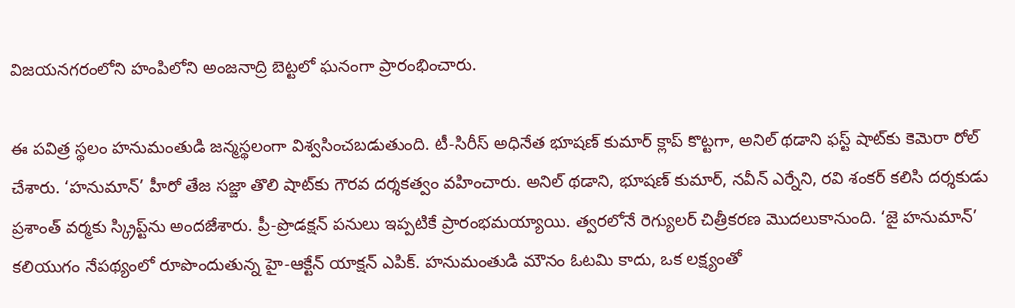విజయనగరంలోని హంపిలోని అంజనాద్రి బెట్టలో ఘనంగా ప్రారంభించారు.

ఈ పవిత్ర స్థలం హనుమంతుడి జన్మస్థలంగా విశ్వసించబడుతుంది. టీ-సిరీస్‌ అధినేత భూషణ్‌ కుమార్‌ క్లాప్‌ కొట్టగా, అనిల్‌ థడాని ఫస్ట్‌ షాట్‌కు కెమెరా రోల్‌ చేశారు. ‘హనుమాన్‌’ హీరో తేజ సజ్జా తొలి షాట్‌కు గౌరవ దర్శకత్వం వహించారు. అనిల్‌ థడాని, భూషణ్‌ కుమార్‌, నవీన్‌ ఎర్నేని, రవి శంకర్‌ కలిసి దర్శకుడు ప్రశాంత్‌ వర్మకు స్క్రిప్ట్‌ను అందజేశారు. ప్రీ-ప్రొడక్షన్‌ పనులు ఇప్పటికే ప్రారంభమయ్యాయి. త్వరలోనే రెగ్యులర్‌ చిత్రీకరణ మొదలుకానుంది. ‘జై హనుమాన్‌’ కలియుగం నేపథ్యంలో రూపొందుతున్న హై-ఆక్టేన్‌ యాక్షన్‌ ఎపిక్‌. హనుమంతుడి మౌనం ఓటమి కాదు, ఒక లక్ష్యంతో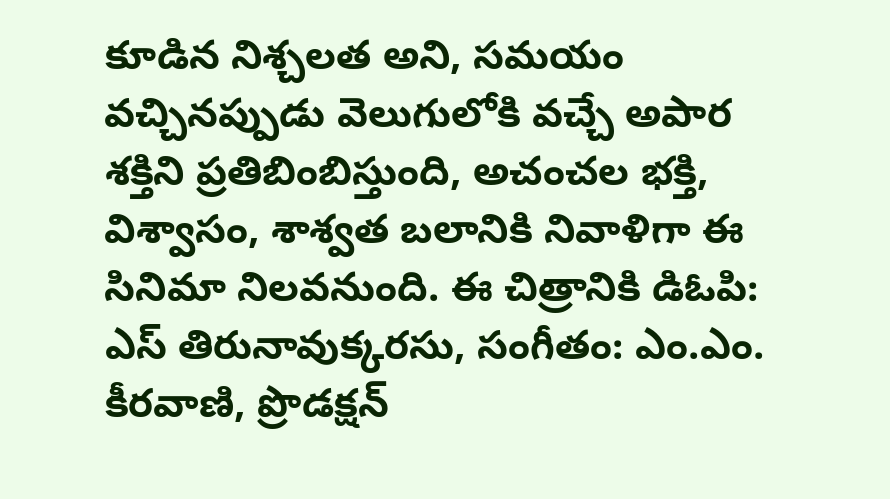కూడిన నిశ్చలత అని, సమయం వచ్చినప్పుడు వెలుగులోకి వచ్చే అపార శక్తిని ప్రతిబింబిస్తుంది, అచంచల భక్తి, విశ్వాసం, శాశ్వత బలానికి నివాళిగా ఈ సినిమా నిలవనుంది. ఈ చిత్రానికి డిఓపి: ఎస్‌ తిరునావుక్కరసు, సంగీతం: ఎం.ఎం. కీరవాణి, ప్రొడక్షన్‌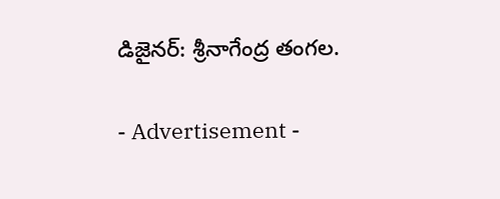డిజైనర్‌: శ్రీనాగేంద్ర తంగల.

- Advertisement -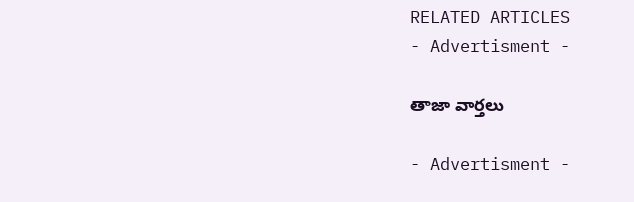RELATED ARTICLES
- Advertisment -

తాజా వార్తలు

- Advertisment -